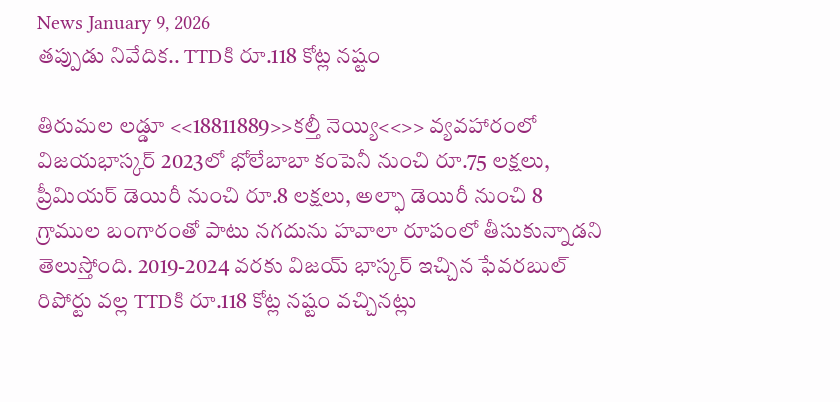News January 9, 2026
తప్పుడు నివేదిక.. TTDకి రూ.118 కోట్ల నష్టం

తిరుమల లడ్డూ <<18811889>>కల్తీ నెయ్యి<<>> వ్యవహారంలో విజయభాస్కర్ 2023లో భోలేబాబా కంపెనీ నుంచి రూ.75 లక్షలు, ప్రీమియర్ డెయిరీ నుంచి రూ.8 లక్షలు, అల్ఫా డెయిరీ నుంచి 8 గ్రాముల బంగారంతో పాటు నగదును హవాలా రూపంలో తీసుకున్నాడని తెలుస్తోంది. 2019-2024 వరకు విజయ్ భాస్కర్ ఇచ్చిన ఫేవరబుల్ రిపోర్టు వల్ల TTDకి రూ.118 కోట్ల నష్టం వచ్చినట్లు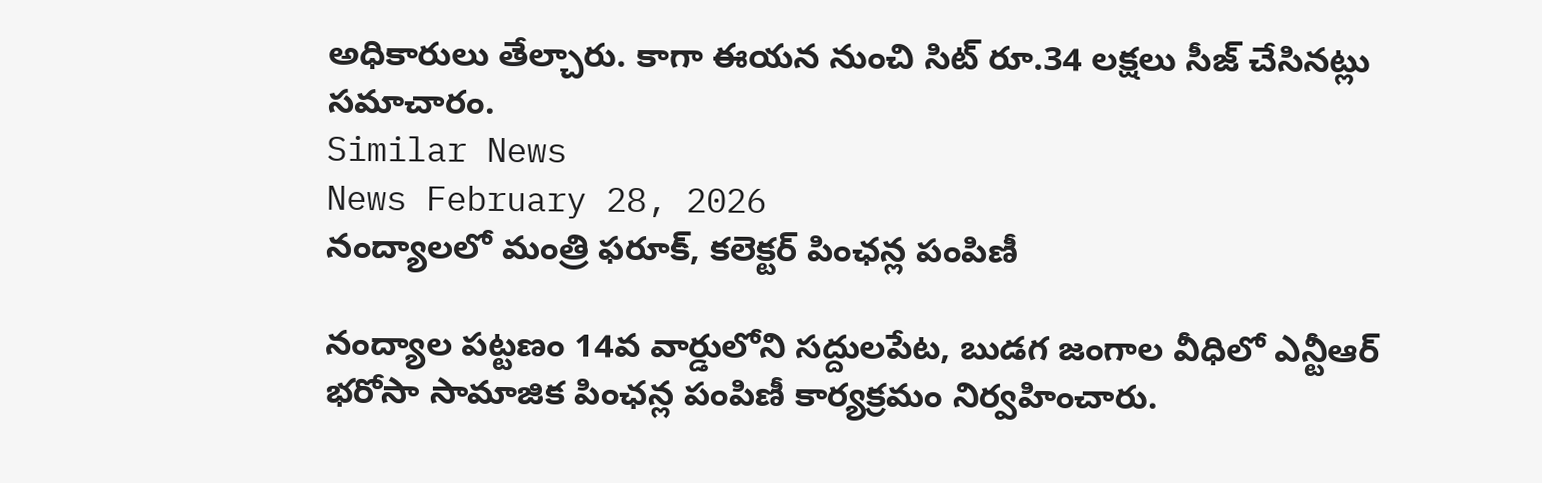అధికారులు తేల్చారు. కాగా ఈయన నుంచి సిట్ రూ.34 లక్షలు సీజ్ చేసినట్లు సమాచారం.
Similar News
News February 28, 2026
నంద్యాలలో మంత్రి ఫరూక్, కలెక్టర్ పింఛన్ల పంపిణీ

నంద్యాల పట్టణం 14వ వార్డులోని సద్దులపేట, బుడగ జంగాల వీధిలో ఎన్టీఆర్ భరోసా సామాజిక పింఛన్ల పంపిణీ కార్యక్రమం నిర్వహించారు.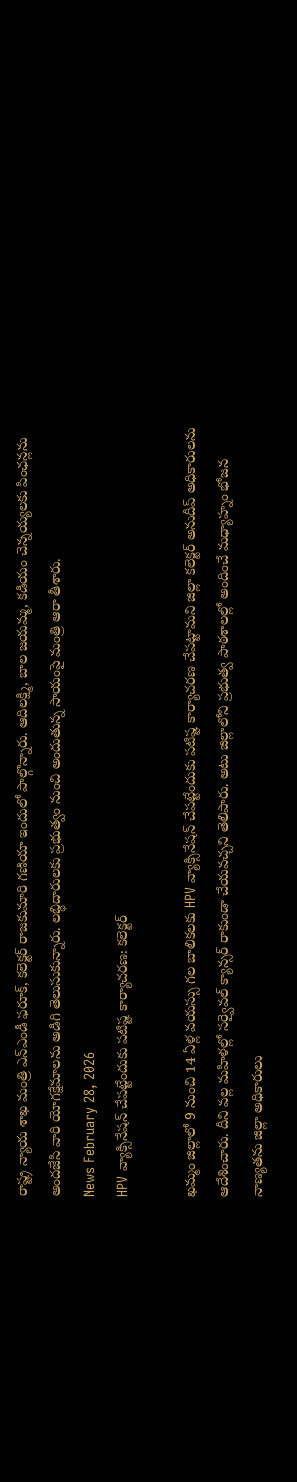రాష్ట్ర న్యాయ శాఖ మంత్రి ఎన్ఎండీ ఫరూక్, కలెక్టర్ రాజకుమారి గణియా ఇందులో పాల్గొన్నారు. ఆదిలక్ష్మి, బాల జయమ్మ, కడియం చెన్నయ్యలకు పింఛన్లను అందజేసి వారి యోగక్షేమాలను అడిగి తెలుసుకున్నారు. లబ్ధిదారులకు ప్రభుత్వం నుంచి అందుతున్న సాయంపై మంత్రి ఆరా తీశారు.
News February 28, 2026
HPV వ్యాక్సినేషన్ చేపట్టేందుకు పటిష్ట కార్యాచరణ: కలెక్టర్

ఖమ్మం జిల్లాలో 9 నుంచి 14 ఏళ్ల వయస్సు గల బాలికలకు HPV వ్యాక్సినేషన్ చేపట్టేందుకు పటిష్ట కార్యాచరణ చేపట్టామని జిల్లా కలెక్టర్ అనుదీప్ అధికారులను ఆదేశించారు. దీని వల్ల మహిళల్లో సర్వైవల్ క్యాన్సర్ రాకుండా చేయవచ్చని తెలిపారు. అటు జిల్లాలోని ప్రభుత్వ పాఠశాలల్లో అందించే మధ్యాహ్నం భోజన నాణ్యతను జిల్లా అధికారులు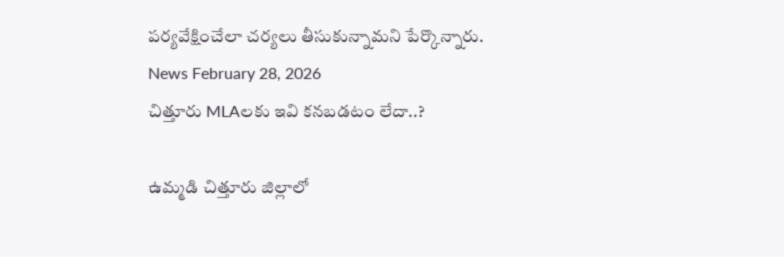పర్యవేక్షించేలా చర్యలు తీసుకున్నామని పేర్కొన్నారు.
News February 28, 2026
చిత్తూరు MLAలకు ఇవి కనబడటం లేదా..?

ఉమ్మడి చిత్తూరు జిల్లాలో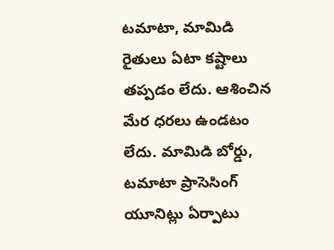టమాటా, మామిడి రైతులు ఏటా కష్టాలు తప్పడం లేదు. ఆశించిన మేర ధరలు ఉండటం లేదు. మామిడి బోర్డు, టమాటా ప్రాసెసింగ్ యూనిట్లు ఏర్పాటు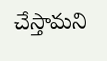చేస్తామని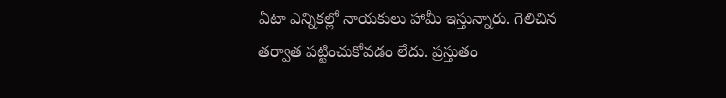ఏటా ఎన్నికల్లో నాయకులు హామీ ఇస్తున్నారు. గెలిచిన తర్వాత పట్టించుకోవడం లేదు. ప్రస్తుతం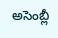అసెంబ్లీ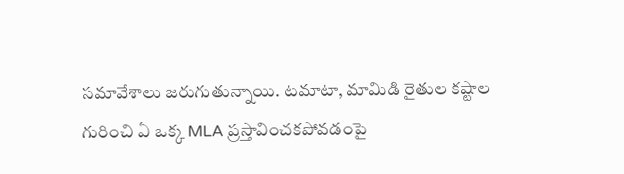సమావేశాలు జరుగుతున్నాయి. టమాటా, మామిడి రైతుల కష్టాల గురించి ఏ ఒక్క MLA ప్రస్తావించకపోవడంపై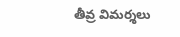తీవ్ర విమర్శలు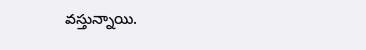వస్తున్నాయి.